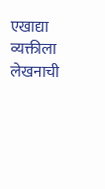एखाद्या व्यक्तीला लेखनाची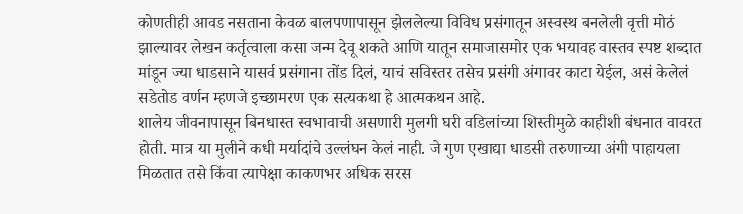कोणतीही आवड नसताना केवळ बालपणापासून झेललेल्या विविध प्रसंगातून अस्वस्थ बनलेली वृत्ती मोठं झाल्यावर लेखन कर्तृत्वाला कसा जन्म देवू शकते आणि यातून समाजासमोर एक भयावह वास्तव स्पष्ट शब्दात मांडून ज्या धाडसाने यासर्व प्रसंगाना तोंड दिलं, याचं सविस्तर तसेच प्रसंगी अंगावर काटा येईल, असं केलेलं सडेतोड वर्णन म्हणजे इच्छामरण एक सत्यकथा हे आत्मकथन आहे.
शालेय जीवनापासून बिनधास्त स्वभावाची असणारी मुलगी घरी वडिलांच्या शिस्तीमुळे काहीशी बंधनात वावरत होती. मात्र या मुलीने कधी मर्यादांचे उल्लंघन केलं नाही. जे गुण एखाद्या धाडसी तरुणाच्या अंगी पाहायला मिळतात तसे किंवा त्यापेक्षा काकणभर अधिक सरस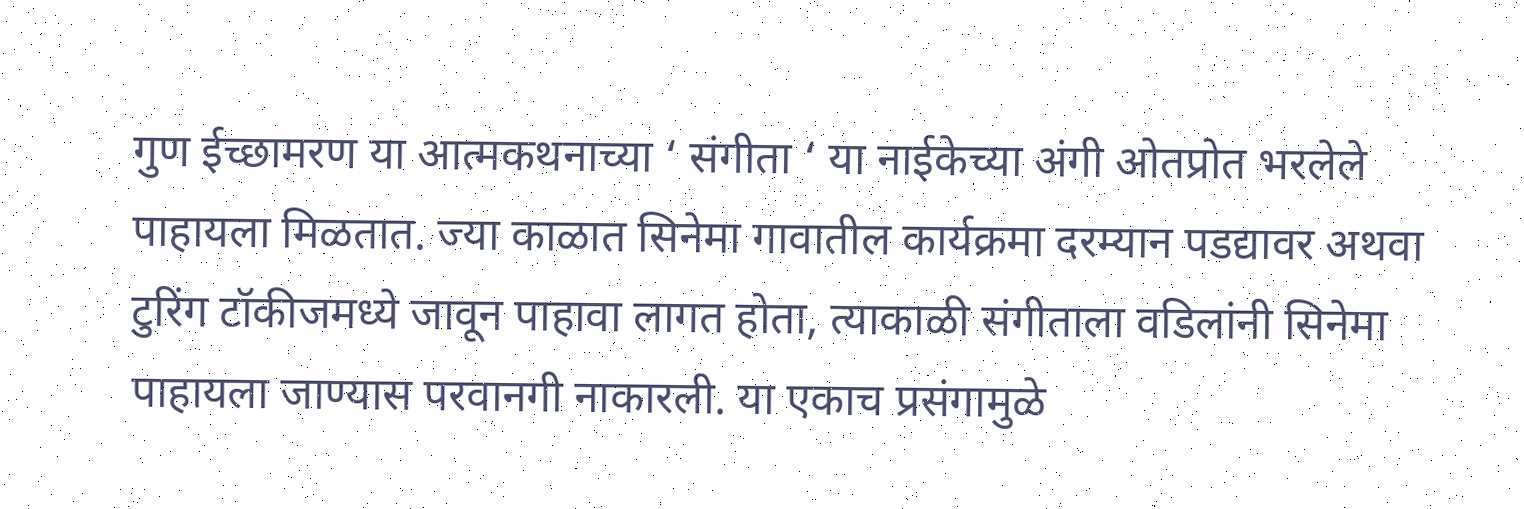गुण ईच्छामरण या आत्मकथनाच्या ‘ संगीता ‘ या नाईकेच्या अंगी ओतप्रोत भरलेले पाहायला मिळतात. ज्या काळात सिनेमा गावातील कार्यक्रमा दरम्यान पडद्यावर अथवा टुरिंग टॉकीजमध्ये जावून पाहावा लागत होता, त्याकाळी संगीताला वडिलांनी सिनेमा पाहायला जाण्यास परवानगी नाकारली. या एकाच प्रसंगामुळे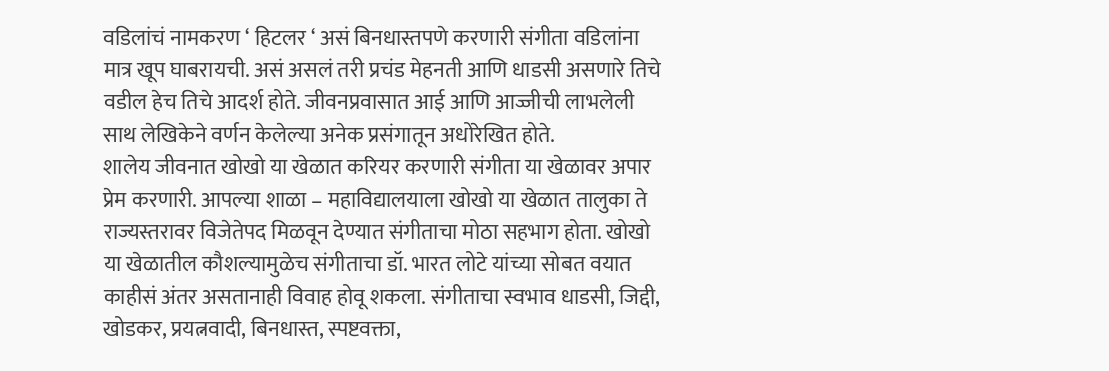वडिलांचं नामकरण ‘ हिटलर ‘ असं बिनधास्तपणे करणारी संगीता वडिलांना मात्र खूप घाबरायची. असं असलं तरी प्रचंड मेहनती आणि धाडसी असणारे तिचे वडील हेच तिचे आदर्श होते. जीवनप्रवासात आई आणि आज्जीची लाभलेली साथ लेखिकेने वर्णन केलेल्या अनेक प्रसंगातून अधोरेखित होते.
शालेय जीवनात खोखो या खेळात करियर करणारी संगीता या खेळावर अपार प्रेम करणारी. आपल्या शाळा – महाविद्यालयाला खोखो या खेळात तालुका ते राज्यस्तरावर विजेतेपद मिळवून देण्यात संगीताचा मोठा सहभाग होता. खोखो या खेळातील कौशल्यामुळेच संगीताचा डॉ. भारत लोटे यांच्या सोबत वयात काहीसं अंतर असतानाही विवाह होवू शकला. संगीताचा स्वभाव धाडसी, जिद्दी, खोडकर, प्रयत्नवादी, बिनधास्त, स्पष्टवक्ता,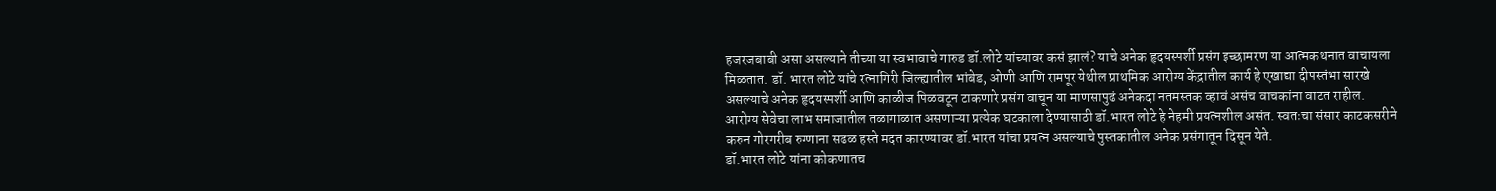हजरजबाबी असा असल्याने तीच्या या स्वभावाचे गारुड डॉ.लोटे यांच्यावर कसं झालं? याचे अनेक हृदयस्पर्शी प्रसंग इच्छामरण या आत्मकथनात वाचायला मिळतात. डॉ. भारत लोटे यांचे रत्नागिरी जिल्ह्यातील भांबेड, ओणी आणि रामपूर येथील प्राथमिक आरोग्य केंद्रातील कार्य हे एखाद्या दीपस्तंभा सारखे असल्याचे अनेक हृदयस्पर्शी आणि काळीज पिळवटून टाकणारे प्रसंग वाचून या माणसापुढं अनेकदा नतमस्तक व्हावं असंच वाचकांना वाटत राहील. आरोग्य सेवेचा लाभ समाजातील तळागाळात असणाऱ्या प्रत्येक घटकाला देण्यासाठी डॉ.भारत लोटे हे नेहमी प्रयत्नशील असंत. स्वतःचा संसार काटकसरीने करुन गोरगरीब रुग्णाना सढळ हस्ते मदत कारण्यावर डॉ.भारत यांचा प्रयत्न असल्याचे पुस्तकातील अनेक प्रसंगातून दिसून येते.
डॉ.भारत लोटे यांना कोकणातच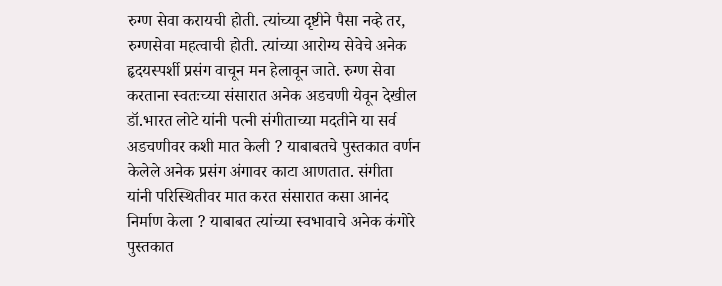रुग्ण सेवा करायची होती. त्यांच्या दृष्टीने पैसा नव्हे तर, रुग्णसेवा महत्वाची होती. त्यांच्या आरोग्य सेवेचे अनेक हृदयस्पर्शी प्रसंग वाचून मन हेलावून जाते. रुग्ण सेवा करताना स्वतःच्या संसारात अनेक अडचणी येवून देखील डॉ.भारत लोटे यांनी पत्नी संगीताच्या मदतीने या सर्व अडचणीवर कशी मात केली ? याबाबतचे पुस्तकात वर्णन केलेले अनेक प्रसंग अंगावर काटा आणतात. संगीता यांनी परिस्थितीवर मात करत संसारात कसा आनंद निर्माण केला ? याबाबत त्यांच्या स्वभावाचे अनेक कंगोरे पुस्तकात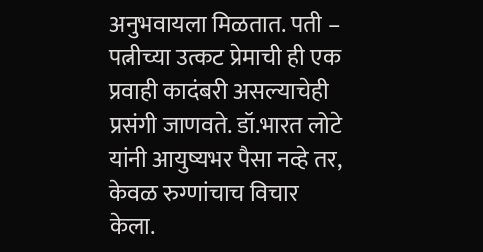अनुभवायला मिळतात. पती – पत्नीच्या उत्कट प्रेमाची ही एक प्रवाही कादंबरी असल्याचेही प्रसंगी जाणवते. डॉ.भारत लोटे यांनी आयुष्यभर पैसा नव्हे तर, केवळ रुग्णांचाच विचार केला.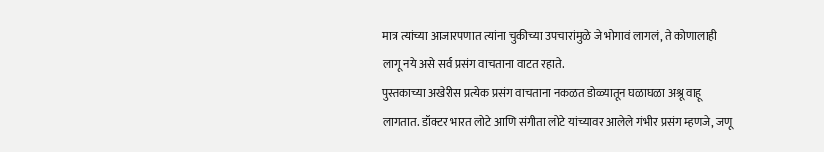मात्र त्यांच्या आजारपणात त्यांना चुकीच्या उपचारांमुळे जे भोगावं लागलं, ते कोणालाही लागू नये असे सर्व प्रसंग वाचताना वाटत रहाते.
पुस्तकाच्या अखेरीस प्रत्येक प्रसंग वाचताना नकळत डोळ्यातून घळाघळा अश्रू वाहू लागतात. डॉक्टर भारत लोटे आणि संगीता लोटे यांच्यावर आलेले गंभीर प्रसंग म्हणजे, जणू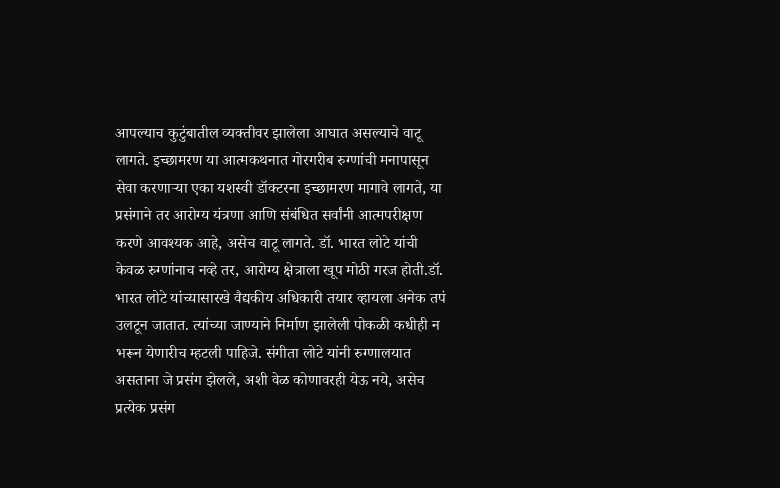आपल्याच कुटुंबातील व्यक्तीवर झालेला आघात असल्याचे वाटू लागते. इच्छामरण या आत्मकथनात गोरगरीब रुग्णांची मनापासून सेवा करणाऱ्या एका यशस्वी डॉक्टरना इच्छामरण मागावे लागते, या प्रसंगाने तर आरोग्य यंत्रणा आणि संबंधित सर्वांनी आत्मपरीक्षण करणे आवश्यक आहे, असेच वाटू लागते. डॉ. भारत लोटे यांची केवळ रुग्णांनाच नव्हे तर, आरोग्य क्षेत्राला खूप मोठी गरज होती.डॉ. भारत लोटे यांच्यासारखे वैद्यकीय अधिकारी तयार व्हायला अनेक तपं उलटून जातात. त्यांच्या जाण्याने निर्माण झालेली पोकळी कधीही न भरून येणारीच म्हटली पाहिजे. संगीता लोटे यांनी रुग्णालयात असताना जे प्रसंग झेलले, अशी वेळ कोणावरही येऊ नये, असेच प्रत्येक प्रसंग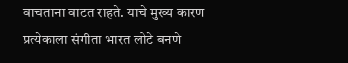वाचताना वाटत राहते. याचे मुख्य कारण प्रत्येकाला संगीता भारत लोटे बनणे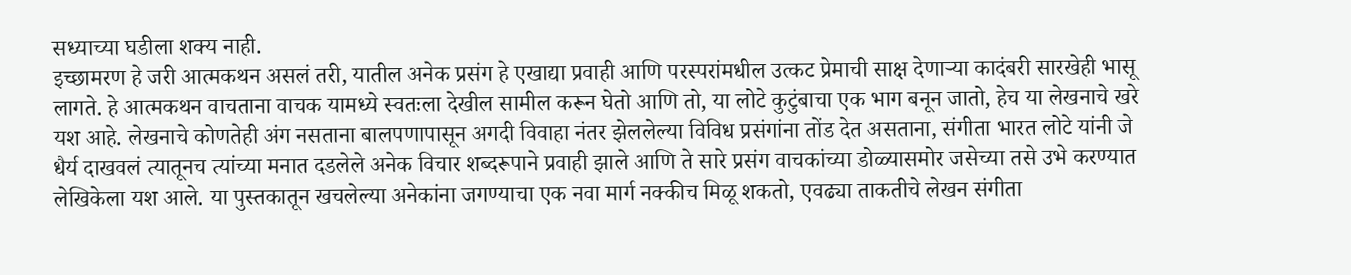सध्याच्या घडीला शक्य नाही.
इच्छामरण हे जरी आत्मकथन असलं तरी, यातील अनेक प्रसंग हे एखाद्या प्रवाही आणि परस्परांमधील उत्कट प्रेमाची साक्ष देणाऱ्या कादंबरी सारखेही भासू लागते. हे आत्मकथन वाचताना वाचक यामध्ये स्वतःला देखील सामील करून घेतो आणि तो, या लोटे कुटुंबाचा एक भाग बनून जातो, हेच या लेखनाचे खरे यश आहे. लेखनाचे कोणतेही अंग नसताना बालपणापासून अगदी विवाहा नंतर झेललेल्या विविध प्रसंगांना तोंड देत असताना, संगीता भारत लोटे यांनी जे धैर्य दाखवलं त्यातूनच त्यांच्या मनात दडलेले अनेक विचार शब्दरूपाने प्रवाही झाले आणि ते सारे प्रसंग वाचकांच्या डोळ्यासमोर जसेच्या तसे उभे करण्यात लेखिकेला यश आले. या पुस्तकातून खचलेल्या अनेकांना जगण्याचा एक नवा मार्ग नक्कीच मिळू शकतो, एवढ्या ताकतीचे लेखन संगीता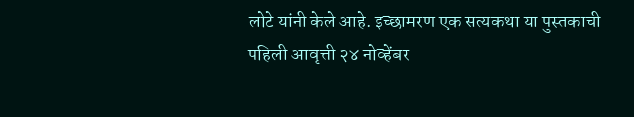लोटे यांनी केले आहे. इच्छामरण एक सत्यकथा या पुस्तकाची पहिली आवृत्ती २४ नोव्हेंबर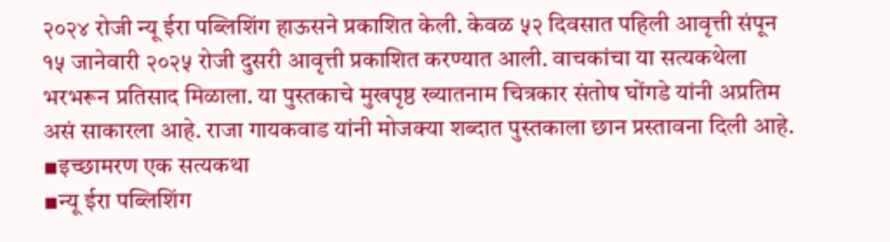२०२४ रोजी न्यू ईरा पब्लिशिंग हाऊसने प्रकाशित केली. केवळ ५२ दिवसात पहिली आवृत्ती संपून १५ जानेवारी २०२५ रोजी दुसरी आवृत्ती प्रकाशित करण्यात आली. वाचकांचा या सत्यकथेला भरभरून प्रतिसाद मिळाला. या पुस्तकाचे मुखपृष्ठ ख्यातनाम चित्रकार संतोष घोंगडे यांनी अप्रतिम असं साकारला आहे. राजा गायकवाड यांनी मोजक्या शब्दात पुस्तकाला छान प्रस्तावना दिली आहे.
▪इच्छामरण एक सत्यकथा
▪न्यू ईरा पब्लिशिंग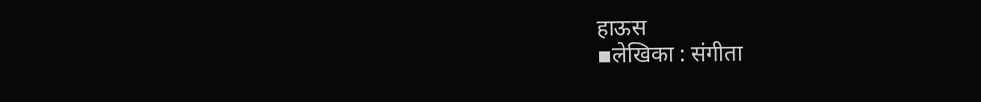हाऊस
▪लेखिका : संगीता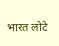भारत लोटे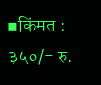▪किंमत : ३५०/- रु.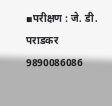▪परीक्षण : जे. डी. पराडकर 9890086086